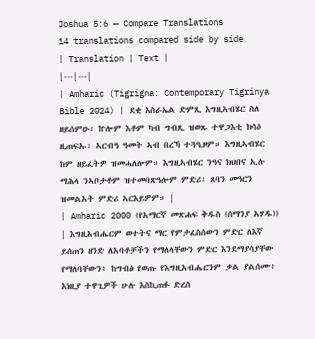Joshua 5:6 — Compare Translations
14 translations compared side by side
| Translation | Text |
|---|---|
| Amharic (Tigrigna: Contemporary Tigrinya Bible 2024) | ደቂ እስራኤል ድምጺ እግዚኣብሄር ስለ ዘይሰምዑ፡ ኵሎም እቶም ካብ ግብጺ ዝወጹ ተዋጋእቲ ክሳዕ ዚጠፍኡ፡ ኣርብዓ ዓመት ኣብ በረኻ ተጓዒዞም። እግዚኣብሄር ከም ዘይፈትዎ ዝመሓለሎም። እግዚኣብሄር ንዓና ክህበና ኢሉ ማሕላ ንኣቦታቶም ዝተመባጽዓሎም ምድሪ፡ ጸባን መዓርን ዝመልአት ምድሪ ኣርእይዎም። |
| Amharic 2000 (የአማርኛ መጽሐፍ ቅዱስ (ሰማንያ አሃዱ)) | እግዚአብሔርም ወተትና ማር የምታፈስሰውን ምድር ለእኛ ይሰጠን ዘንድ ለአባቶቻችን የማለላቸውን ምድር እንደማያሳያቸው የማለባቸውን፥ ከግብፅ የወጡ የእግዚአብሔርንም ቃል ያልሰሙ፥ እነዚያ ተዋጊዎች ሁሉ እስኪጠፉ ድረስ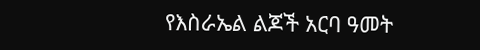የእስራኤል ልጆች አርባ ዓመት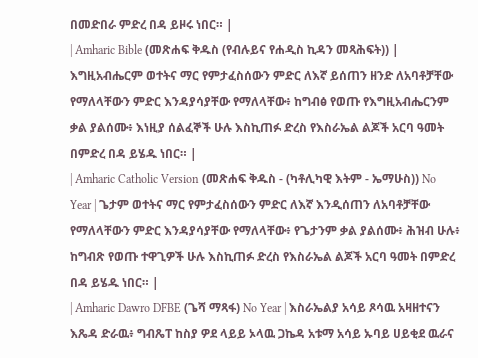በመድበራ ምድረ በዳ ይዞሩ ነበር። |
| Amharic Bible (መጽሐፍ ቅዱስ (የብሉይና የሐዲስ ኪዳን መጻሕፍት)) | እግዚአብሔርም ወተትና ማር የምታፈስሰውን ምድር ለእኛ ይሰጠን ዘንድ ለአባቶቻቸው የማለላቸውን ምድር እንዳያሳያቸው የማለላቸው፥ ከግብፅ የወጡ የእግዚአብሔርንም ቃል ያልሰሙ፥ እነዚያ ሰልፈኞች ሁሉ እስኪጠፉ ድረስ የእስራኤል ልጆች አርባ ዓመት በምድረ በዳ ይሄዱ ነበር። |
| Amharic Catholic Version (መጽሐፍ ቅዱስ - (ካቶሊካዊ እትም - ኤማሁስ)) No Year | ጌታም ወተትና ማር የምታፈስሰውን ምድር ለእኛ እንዲሰጠን ለአባቶቻቸው የማለላቸውን ምድር እንዳያሳያቸው የማለላቸው፥ የጌታንም ቃል ያልሰሙ፥ ሕዝብ ሁሉ፥ ከግብጽ የወጡ ተዋጊዎች ሁሉ እስኪጠፉ ድረስ የእስራኤል ልጆች አርባ ዓመት በምድረ በዳ ይሄዱ ነበር። |
| Amharic Dawro DFBE (ጌሻ ማጻፋ) No Year | እስራኤልያ አሳይ ጾሳዉ አዛዘተናን እጼዳ ድራዉ፥ ግብጼፐ ከስያ ዎደ ላይይ ኦላዉ ጋኬዳ አቱማ አሳይ ኡባይ ሀይቂደ ዉራና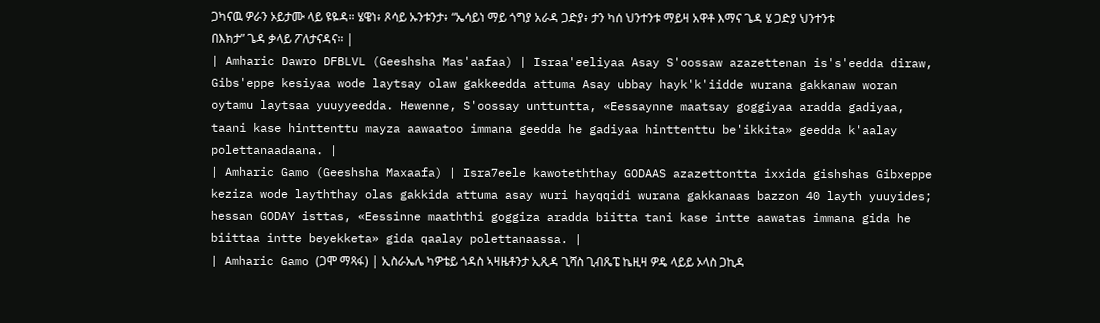ጋካናዉ ዎራን ኦይታሙ ላይ ዩዬዳ። ሄዌነ፥ ጾሳይ ኡንቱንታ፥ “ኤሳይነ ማይ ጎግያ አራዳ ጋድያ፥ ታን ካሰ ህንተንቱ ማይዛ አዋቶ እማና ጌዳ ሄ ጋድያ ህንተንቱ በእክታ” ጌዳ ቃላይ ፖለታናዳና። |
| Amharic Dawro DFBLVL (Geeshsha Mas'aafaa) | Israa'eeliyaa Asay S'oossaw azazettenan is's'eedda diraw, Gibs'eppe kesiyaa wode laytsay olaw gakkeedda attuma Asay ubbay hayk'k'iidde wurana gakkanaw woran oytamu laytsaa yuuyyeedda. Hewenne, S'oossay unttuntta, «Eessaynne maatsay goggiyaa aradda gadiyaa, taani kase hinttenttu mayza aawaatoo immana geedda he gadiyaa hinttenttu be'ikkita» geedda k'aalay polettanaadaana. |
| Amharic Gamo (Geeshsha Maxaafa) | Isra7eele kawoteththay GODAAS azazettontta ixxida gishshas Gibxeppe keziza wode layththay olas gakkida attuma asay wuri hayqqidi wurana gakkanaas bazzon 40 layth yuuyides; hessan GODAY isttas, «Eessinne maaththi goggiza aradda biitta tani kase intte aawatas immana gida he biittaa intte beyekketa» gida qaalay polettanaassa. |
| Amharic Gamo (ጋሞ ማጻፋ) | ኢስራኤሌ ካዎቴይ ጎዳስ ኣዛዜቶንታ ኢጺዳ ጊሻስ ጊብጼፔ ኬዚዛ ዎዴ ላይይ ኦላስ ጋኪዳ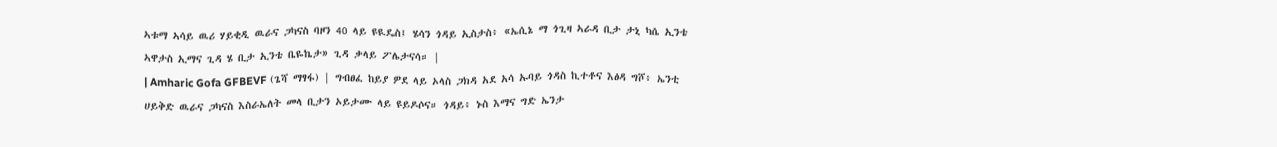ኣቱማ ኣሳይ ዉሪ ሃይቂዲ ዉራና ጋካናስ ባዞን 40 ላይ ዩዪዴስ፤ ሄሳን ጎዳይ ኢስታስ፥ «ኤሲኔ ማ ጎጊዛ ኣራዳ ቢታ ታኒ ካሴ ኢንቴ ኣዋታስ ኢማና ጊዳ ሄ ቢታ ኢንቴ ቤዬኬታ» ጊዳ ቃላይ ፖሌታናሳ። |
| Amharic Gofa GFBEVF (ጌሻ ማፃፋ) | ግብፀፈ ከይያ ዎደ ላይ ኦላስ ጋክዳ አደ አሳ ኡባይ ጎዳስ ኪተቶና እፅዳ ግሾ፥ ኤንቲ ሀይቅድ ዉራና ጋካናስ እስራኤለት መላ ቢታን ኦይታሙ ላይ ዩይዶሶና። ጎዳይ፥ ኑስ እማና ግድ ኤንታ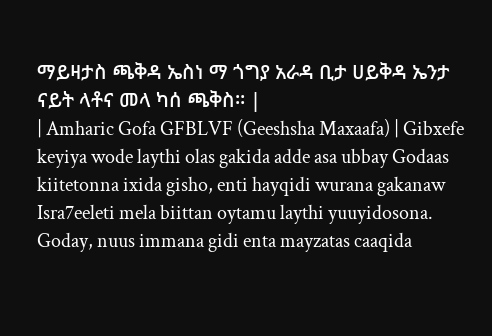ማይዛታስ ጫቅዳ ኤስነ ማ ጎግያ አራዳ ቢታ ሀይቅዳ ኤንታ ናይት ላቶና መላ ካሰ ጫቅስ። |
| Amharic Gofa GFBLVF (Geeshsha Maxaafa) | Gibxefe keyiya wode laythi olas gakida adde asa ubbay Godaas kiitetonna ixida gisho, enti hayqidi wurana gakanaw Isra7eeleti mela biittan oytamu laythi yuuyidosona. Goday, nuus immana gidi enta mayzatas caaqida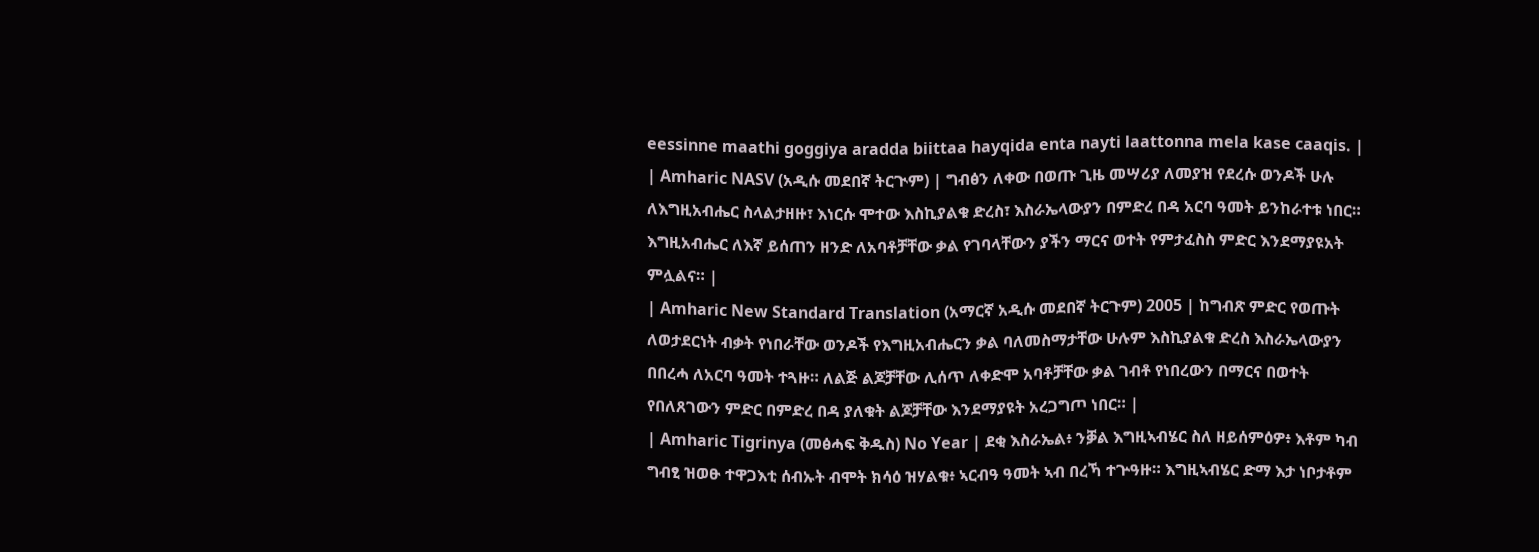eessinne maathi goggiya aradda biittaa hayqida enta nayti laattonna mela kase caaqis. |
| Amharic NASV (አዲሱ መደበኛ ትርጒም) | ግብፅን ለቀው በወጡ ጊዜ መሣሪያ ለመያዝ የደረሱ ወንዶች ሁሉ ለእግዚአብሔር ስላልታዘዙ፣ እነርሱ ሞተው እስኪያልቁ ድረስ፣ እስራኤላውያን በምድረ በዳ አርባ ዓመት ይንከራተቱ ነበር። እግዚአብሔር ለእኛ ይሰጠን ዘንድ ለአባቶቻቸው ቃል የገባላቸውን ያችን ማርና ወተት የምታፈስስ ምድር እንደማያዩአት ምሏልና። |
| Amharic New Standard Translation (አማርኛ አዲሱ መደበኛ ትርጉም) 2005 | ከግብጽ ምድር የወጡት ለወታደርነት ብቃት የነበራቸው ወንዶች የእግዚአብሔርን ቃል ባለመስማታቸው ሁሉም እስኪያልቁ ድረስ እስራኤላውያን በበረሓ ለአርባ ዓመት ተጓዙ። ለልጅ ልጆቻቸው ሊሰጥ ለቀድሞ አባቶቻቸው ቃል ገብቶ የነበረውን በማርና በወተት የበለጸገውን ምድር በምድረ በዳ ያለቁት ልጆቻቸው እንደማያዩት አረጋግጦ ነበር። |
| Amharic Tigrinya (መፅሓፍ ቅዱስ) No Year | ደቂ እስራኤል፥ ንቓል እግዚኣብሄር ስለ ዘይሰምዕዎ፥ እቶም ካብ ግብፂ ዝወፁ ተዋጋእቲ ሰብኡት ብሞት ክሳዕ ዝሃልቁ፥ ኣርብዓ ዓመት ኣብ በረኻ ተጕዓዙ። እግዚኣብሄር ድማ እታ ነቦታቶም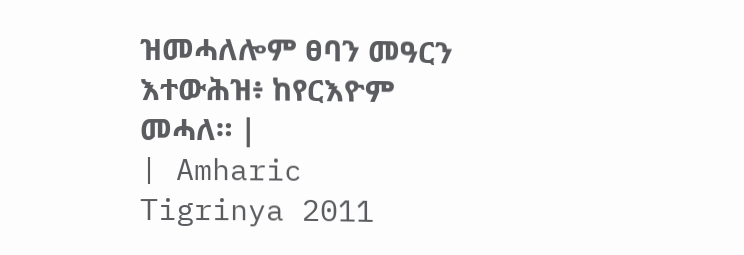ዝመሓለሎም ፀባን መዓርን እተውሕዝ፥ ከየርእዮም መሓለ። |
| Amharic Tigrinya 2011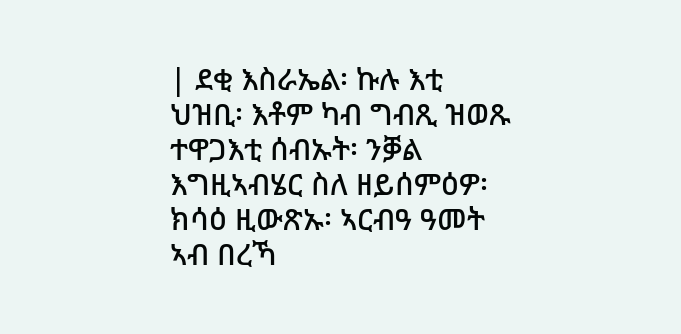| ደቂ እስራኤል፡ ኩሉ እቲ ህዝቢ፡ እቶም ካብ ግብጺ ዝወጹ ተዋጋእቲ ሰብኡት፡ ንቓል እግዚኣብሄር ስለ ዘይሰምዕዎ፡ ክሳዕ ዚውጽኡ፡ ኣርብዓ ዓመት ኣብ በረኻ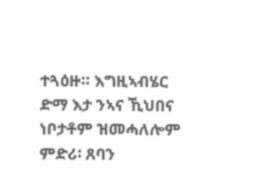ተጓዕዙ። እግዚኣብሄር ድማ እታ ንኣና ኺህበና ነቦታቶም ዝመሓለሎም ምድሪ፡ ጸባን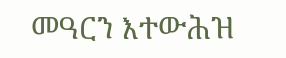መዓርን እተውሕዝ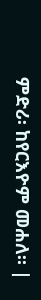ምድሪ፡ ከየርእዮም መሐለ። |